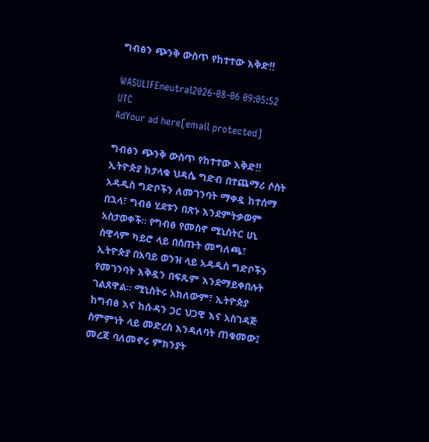ግብፅን ጭንቅ ውስጥ የከተተው እቅድ‼

WASULIFEneutral2026-08-06 09:05:52 UTC
AdYour ad here[email protected]

ግብፅን ጭንቅ ውስጥ የከተተው እቅድ‼ ኢትዮጵያ ከታላቁ ህዳሴ ግድብ በተጨማሪ ሶስት አዳዲስ ግድቦችን ለመገንባት ማቀዷ ከተሰማ በኋላ፣ ግብፅ ሂደቱን በጽኑ እንደምትቃወም አስታወቀች። የግብፅ የመስኖ ሚኒስትር ሀኒ ስዊላም ካይሮ ላይ በሰጡት መግለጫ፣ ኢትዮጵያ በአባይ ወንዝ ላይ አዳዲስ ግድቦችን የመገንባት እቅዷን በፍጹም እንደማይቀበሉት ገልጸዋል። ሚኒስትሩ አክለውም፣ ኢትዮጵያ ከግብፅ እና ከሱዳን ጋር ህጋዊ እና አስገዳጅ ስምምነት ላይ መድረስ እንዳለባት ጠቁመው፤ መረጃ ባለመኖሩ ምክንያት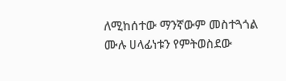ለሚከሰተው ማንኛውም መስተጓጎል ሙሉ ሀላፊነቱን የምትወስደው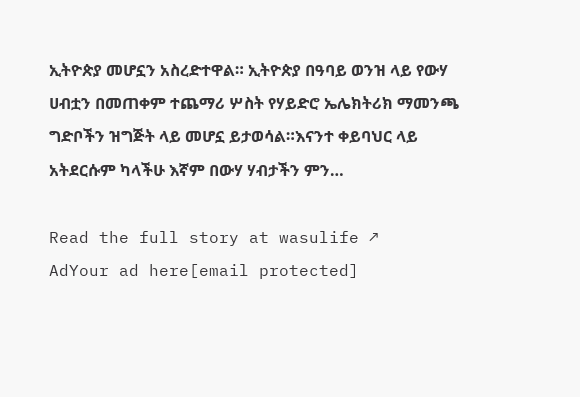ኢትዮጵያ መሆኗን አስረድተዋል። ኢትዮጵያ በዓባይ ወንዝ ላይ የውሃ ሀብቷን በመጠቀም ተጨማሪ ሦስት የሃይድሮ ኤሌክትሪክ ማመንጫ ግድቦችን ዝግጅት ላይ መሆኗ ይታወሳል።እናንተ ቀይባህር ላይ አትደርሱም ካላችሁ እኛም በውሃ ሃብታችን ምን…

Read the full story at wasulife ↗
AdYour ad here[email protected]